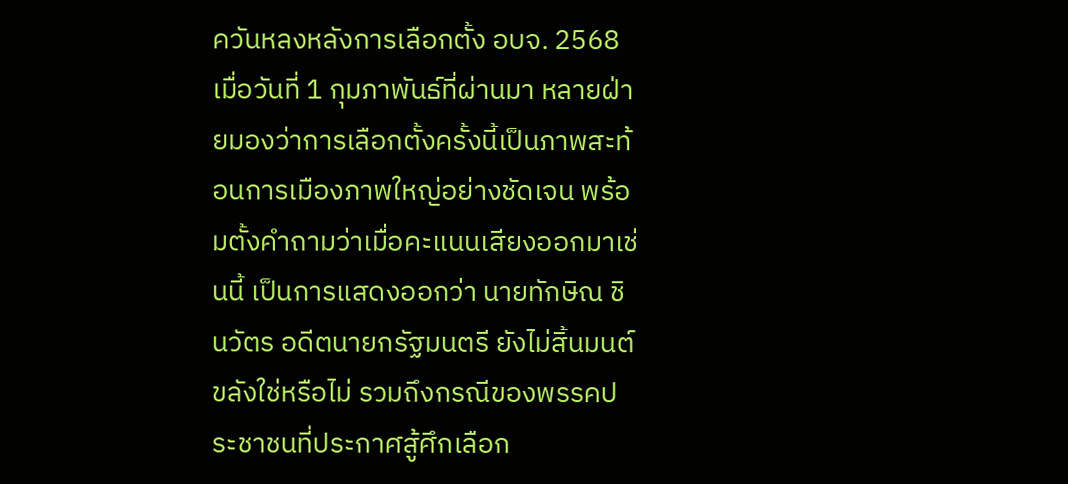ควันหลงหลังการเลือกตั้ง อบจ. 2568 เมื่อวันที่ 1 กุมภาพันธ์ที่ผ่านมา หลายฝ่ายมองว่าการเลือกตั้งครั้งนี้เป็นภาพสะท้อนการเมืองภาพใหญ่อย่างชัดเจน พร้อมตั้งคำถามว่าเมื่อคะแนนเสียงออกมาเช่นนี้ เป็นการแสดงออกว่า นายทักษิณ ชินวัตร อดีตนายกรัฐมนตรี ยังไม่สิ้นมนต์ขลังใช่หรือไม่ รวมถึงกรณีของพรรคประชาชนที่ประกาศสู้ศึกเลือก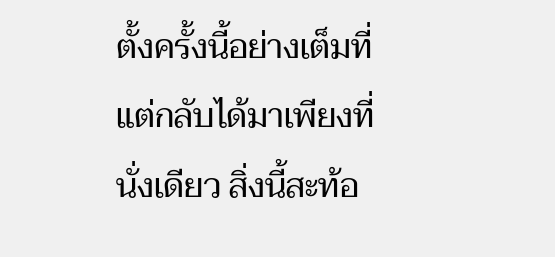ตั้งครั้งนี้อย่างเต็มที่แต่กลับได้มาเพียงที่นั่งเดียว สิ่งนี้สะท้อ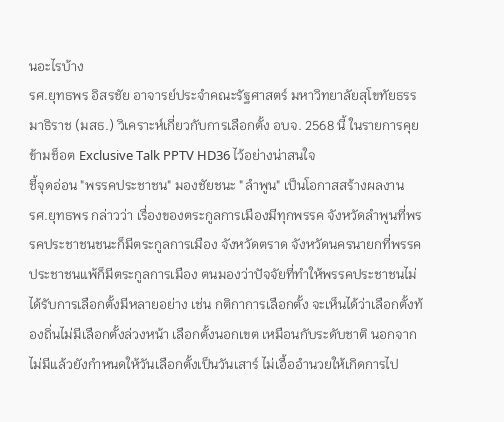นอะไรบ้าง
รศ.ยุทธพร อิสรชัย อาจารย์ประจำคณะรัฐศาสตร์ มหาวิทยาลัยสุโขทัยธรรมาธิราช (มสธ.) วิเคราะห์เกี่ยวกับการเลือกตั้ง อบจ. 2568 นี้ ในรายการคุยข้ามช็อต Exclusive Talk PPTV HD36 ไว้อย่างน่าสนใจ
ชี้จุดอ่อน "พรรคประชาชน" มองชัยชนะ "ลำพูน" เป็นโอกาสสร้างผลงาน
รศ.ยุทธพร กล่าวว่า เรื่องของตระกูลการเมืองมีทุกพรรค จังหวัดลำพูนที่พรรคประชาชนชนะก็มีตระกูลการเมือง จังหวัดตราด จังหวัดนครนายกที่พรรคประชาชนแพ้ก็มีตระกูลการเมือง ตนมองว่าปัจจัยที่ทำให้พรรคประชาชนไม่ได้รับการเลือกตั้งมีหลายอย่าง เช่น กติกาการเลือกตั้ง จะเห็นได้ว่าเลือกตั้งท้องถิ่นไม่มีเลือกตั้งล่วงหน้า เลือกตั้งนอกเขต เหมือนกับระดับชาติ นอกจากไม่มีแล้วยังกำหนดให้วันเลือกตั้งเป็นวันเสาร์ ไม่เอื้ออำนวยให้เกิดการไป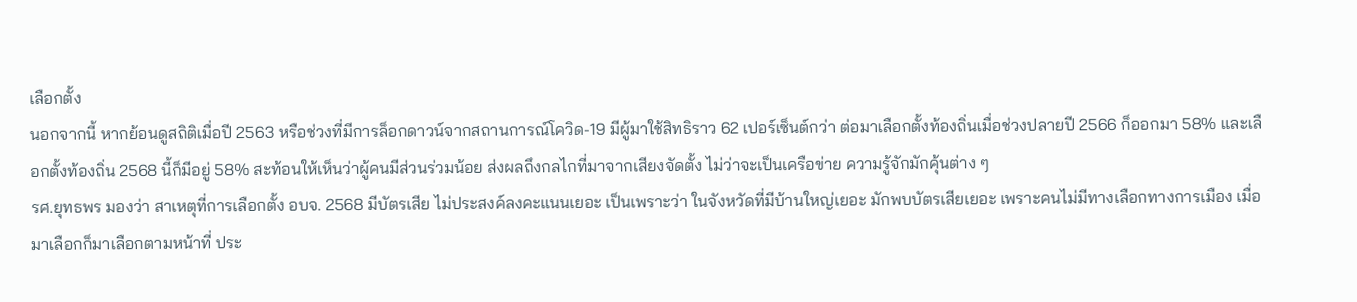เลือกตั้ง
นอกจากนี้ หากย้อนดูสถิติเมื่อปี 2563 หรือช่วงที่มีการล็อกดาวน์จากสถานการณ์โควิด-19 มีผู้มาใช้สิทธิราว 62 เปอร์เซ็นต์กว่า ต่อมาเลือกตั้งท้องถิ่นเมื่อช่วงปลายปี 2566 ก็ออกมา 58% และเลือกตั้งท้องถิ่น 2568 นี้ก็มีอยู่ 58% สะท้อนให้เห็นว่าผู้คนมีส่วนร่วมน้อย ส่งผลถึงกลไกที่มาจากเสียงจัดตั้ง ไม่ว่าจะเป็นเครือข่าย ความรู้จักมักคุ้นต่าง ๆ
รศ.ยุทธพร มองว่า สาเหตุที่การเลือกตั้ง อบจ. 2568 มีบัตรเสีย ไม่ประสงค์ลงคะแนนเยอะ เป็นเพราะว่า ในจังหวัดที่มีบ้านใหญ่เยอะ มักพบบัตรเสียเยอะ เพราะคนไม่มีทางเลือกทางการเมือง เมื่อมาเลือกก็มาเลือกตามหน้าที่ ประ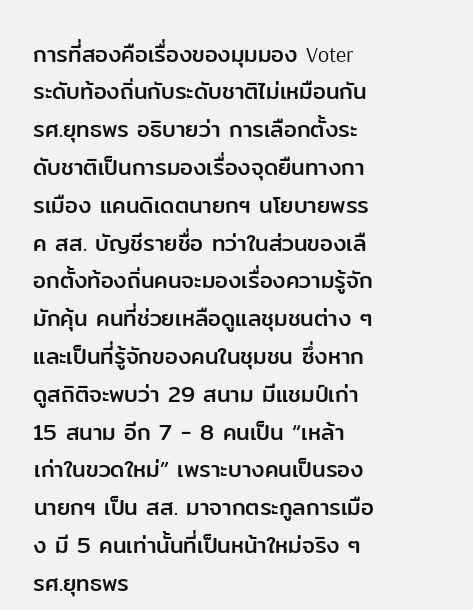การที่สองคือเรื่องของมุมมอง Voter ระดับท้องถิ่นกับระดับชาติไม่เหมือนกัน
รศ.ยุทธพร อธิบายว่า การเลือกตั้งระดับชาติเป็นการมองเรื่องจุดยืนทางการเมือง แคนดิเดตนายกฯ นโยบายพรรค สส. บัญชีรายชื่อ ทว่าในส่วนของเลือกตั้งท้องถิ่นคนจะมองเรื่องความรู้จักมักคุ้น คนที่ช่วยเหลือดูแลชุมชนต่าง ๆ และเป็นที่รู้จักของคนในชุมชน ซึ่งหากดูสถิติจะพบว่า 29 สนาม มีแชมป์เก่า 15 สนาม อีก 7 - 8 คนเป็น “เหล้าเก่าในขวดใหม่” เพราะบางคนเป็นรองนายกฯ เป็น สส. มาจากตระกูลการเมือง มี 5 คนเท่านั้นที่เป็นหน้าใหม่จริง ๆ
รศ.ยุทธพร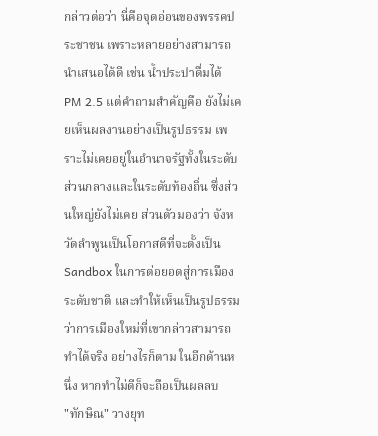กล่าวต่อว่า นี่คือจุดอ่อนของพรรคประชาชน เพราะหลายอย่างสามารถนำเสนอได้ดี เช่น น้ำประปาดื่มได้ PM 2.5 แต่คำถามสำคัญคือ ยังไม่เคยเห็นผลงานอย่างเป็นรูปธรรม เพราะไม่เคยอยู่ในอำนาจรัฐทั้งในระดับส่วนกลางและในระดับท้องถิ่น ซึ่งส่วนใหญ่ยังไม่เคย ส่วนตัวมองว่า จังหวัดลำพูนเป็นโอกาสดีที่จะตั้งเป็น Sandbox ในการต่อยอดสู่การเมืองระดับชาติ และทำให้เห็นเป็นรูปธรรมว่าการเมืองใหม่ที่เขากล่าวสามารถทำได้จริง อย่างไรก็ตาม ในอีกด้านหนึ่ง หากทำไม่ดีก็จะถือเป็นผลลบ
"ทักษิณ" วางยุท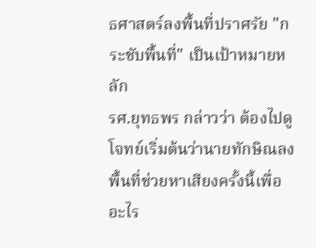ธศาสตร์ลงพื้นที่ปราศรัย "กระชับพื้นที่" เป็นเป้าหมายหลัก
รศ.ยุทธพร กล่าวว่า ต้องไปดูโจทย์เริ่มต้นว่านายทักษิณลงพื้นที่ช่วยหาเสียงครั้งนี้เพื่ออะไร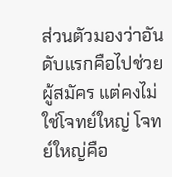ส่วนตัวมองว่าอันดับแรกคือไปช่วยผู้สมัคร แต่คงไม่ใช่โจทย์ใหญ่ โจทย์ใหญ่คือ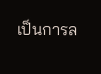เป็นการล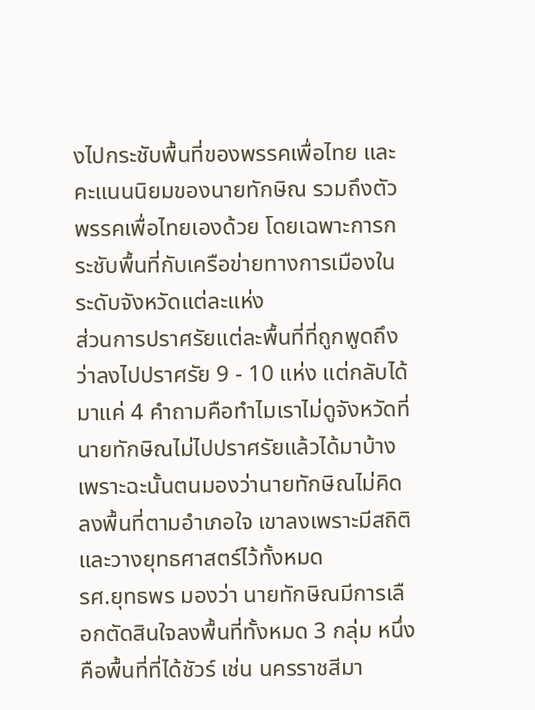งไปกระชับพื้นที่ของพรรคเพื่อไทย และคะแนนนิยมของนายทักษิณ รวมถึงตัวพรรคเพื่อไทยเองด้วย โดยเฉพาะการกระชับพื้นที่กับเครือข่ายทางการเมืองในระดับจังหวัดแต่ละแห่ง
ส่วนการปราศรัยแต่ละพื้นที่ที่ถูกพูดถึงว่าลงไปปราศรัย 9 - 10 แห่ง แต่กลับได้มาแค่ 4 คำถามคือทำไมเราไม่ดูจังหวัดที่นายทักษิณไม่ไปปราศรัยแล้วได้มาบ้าง เพราะฉะนั้นตนมองว่านายทักษิณไม่คิดลงพื้นที่ตามอำเภอใจ เขาลงเพราะมีสถิติและวางยุทธศาสตร์ไว้ทั้งหมด
รศ.ยุทธพร มองว่า นายทักษิณมีการเลือกตัดสินใจลงพื้นที่ทั้งหมด 3 กลุ่ม หนึ่ง คือพื้นที่ที่ได้ชัวร์ เช่น นครราชสีมา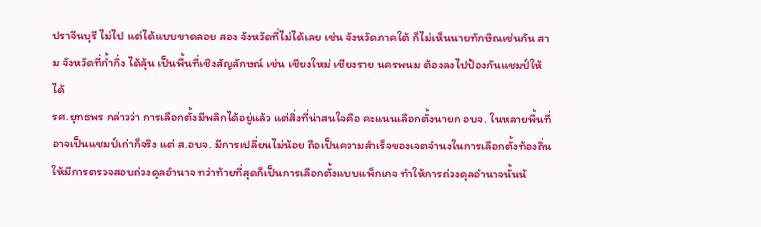ปราจีนบุรี ไม่ไป แต่ได้แบบขาดลอย สอง จังหวัดที่ไม่ได้เลย เช่น จังหวัดภาคใต้ ก็ไม่เห็นนายทักษิณเช่นกัน สาม จังหวัดที่ก้ำกึ่ง ได้ลุ้น เป็นพื้นที่เชิงสัญลักษณ์ เช่น เชียงใหม่ เชียงราย นครพนม ต้องลงไปป้องกันแชมป์ให้ได้
รศ.ยุทธพร กล่าวว่า การเลือกตั้งมีพลิกได้อยู่แล้ว แต่สิ่งที่น่าสนใจคือ คะแนนเลือกตั้งนายก อบจ. ในหลายพื้นที่อาจเป็นแชมป์เก่าก็จริง แต่ ส.อบจ. มีการเปลี่ยนไม่น้อย ถือเป็นความสำเร็จของเจตจำนงในการเลือกตั้งท้องถิ่น ให้มีการตรวจสอบถ่วงดุลอำนาจ ทว่าท้ายที่สุดก็เป็นการเลือกตั้งแบบแพ็กเกจ ทำให้การถ่วงดุลอำนาจนั้นน้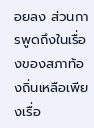อยลง ส่วนการพูดถึงในเรื่องของสภาท้องถิ่นเหลือเพียงเรื่อ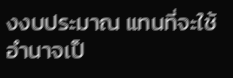งงบประมาณ แทนที่จะใช้อำนาจเป็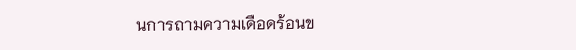นการถามความเดือดร้อนข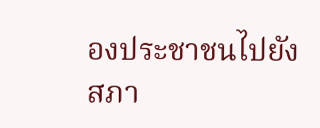องประชาชนไปยังสภา